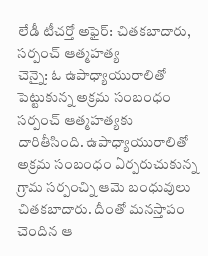లేడీ టీచర్తో అఫైర్: చితకబాదారు, సర్పంచ్ ఆత్మహత్య
చెన్నై: ఓ ఉపాధ్యాయురాలితో పెట్టుకున్న అక్రమ సంబంధం సర్పంచ్ ఆత్మహత్యకు దారితీసింది. ఉపాధ్యాయురాలితో అక్రమ సంబంధం ఏర్పరుచుకున్న గ్రామ సర్పంచ్ని ఆమె బంధువులు చితకబాదారు. దీంతో మనస్తాపం చెందిన ఆ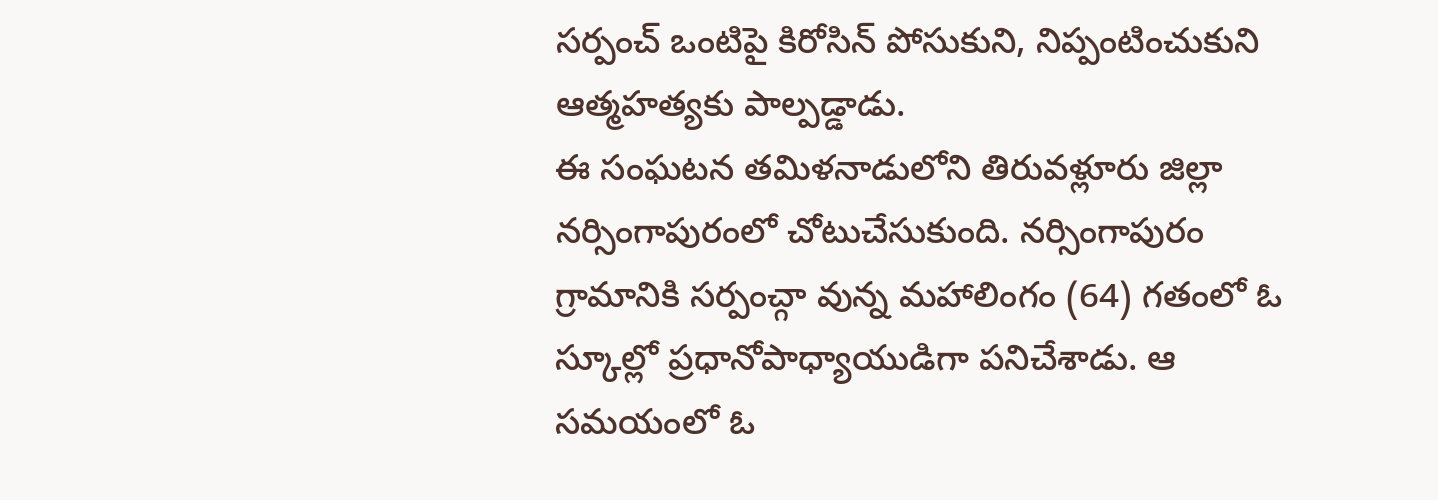సర్పంచ్ ఒంటిపై కిరోసిన్ పోసుకుని, నిప్పంటించుకుని ఆత్మహత్యకు పాల్పడ్డాడు.
ఈ సంఘటన తమిళనాడులోని తిరువళ్లూరు జిల్లా నర్సింగాపురంలో చోటుచేసుకుంది. నర్సింగాపురం గ్రామానికి సర్పంచ్గా వున్న మహాలింగం (64) గతంలో ఓ స్కూల్లో ప్రధానోపాధ్యాయుడిగా పనిచేశాడు. ఆ సమయంలో ఓ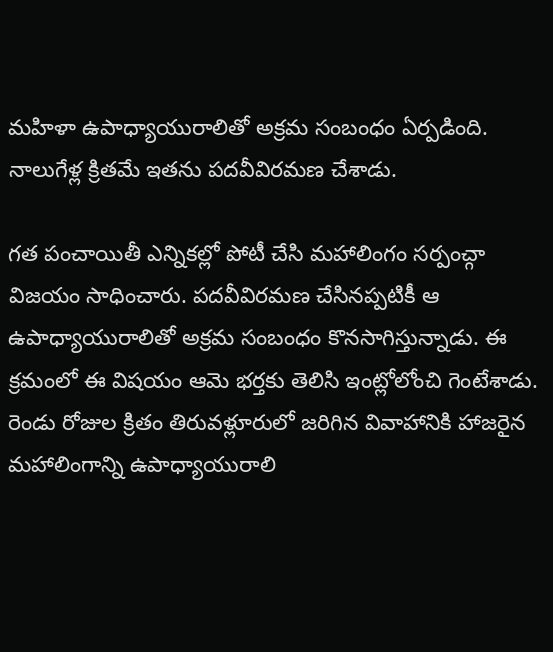మహిళా ఉపాధ్యాయురాలితో అక్రమ సంబంధం ఏర్పడింది. నాలుగేళ్ల క్రితమే ఇతను పదవీవిరమణ చేశాడు.

గత పంచాయితీ ఎన్నికల్లో పోటీ చేసి మహాలింగం సర్పంచ్గా విజయం సాధించారు. పదవీవిరమణ చేసినప్పటికీ ఆ ఉపాధ్యాయురాలితో అక్రమ సంబంధం కొనసాగిస్తున్నాడు. ఈ క్రమంలో ఈ విషయం ఆమె భర్తకు తెలిసి ఇంట్లోలోంచి గెంటేశాడు. రెండు రోజుల క్రితం తిరువళ్లూరులో జరిగిన వివాహానికి హాజరైన మహాలింగాన్ని ఉపాధ్యాయురాలి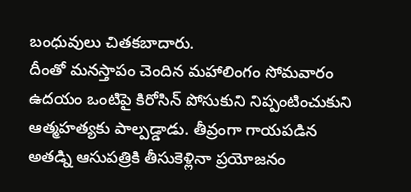బంధువులు చితకబాదారు.
దీంతో మనస్తాపం చెందిన మహాలింగం సోమవారం ఉదయం ఒంటిపై కిరోసిన్ పోసుకుని నిప్పంటించుకుని ఆత్మహత్యకు పాల్పడ్డాడు. తీవ్రంగా గాయపడిన అతడ్ని ఆసుపత్రికి తీసుకెళ్లినా ప్రయోజనం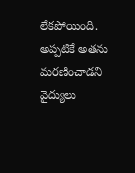లేకపోయింది. అప్పటికే అతను మరణించాడని వైద్యులు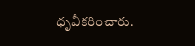ధృవీకరించారు.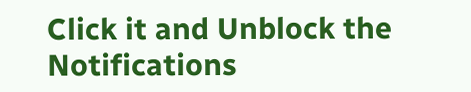Click it and Unblock the Notifications